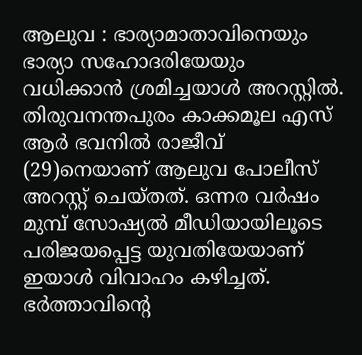ആലുവ : ഭാര്യാമാതാവിനെയും ഭാര്യാ സഹോദരിയേയും വധിക്കാൻ ശ്രമിച്ചയാൾ അറസ്റ്റിൽ. തിരുവനന്തപുരം കാക്കമൂല എസ് ആർ ഭവനിൽ രാജീവ് (29)നെയാണ് ആലുവ പോലീസ് അറസ്റ്റ് ചെയ്തത്. ഒന്നര വർഷം മുമ്പ് സോഷ്യൽ മീഡിയായിലൂടെ പരിജയപ്പെട്ട യുവതിയേയാണ് ഇയാൾ വിവാഹം കഴിച്ചത്.
ഭർത്താവിന്റെ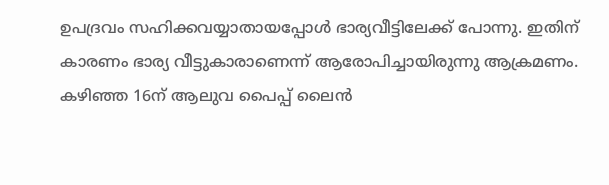ഉപദ്രവം സഹിക്കവയ്യാതായപ്പോൾ ഭാര്യവീട്ടിലേക്ക് പോന്നു. ഇതിന് കാരണം ഭാര്യ വീട്ടുകാരാണെന്ന് ആരോപിച്ചായിരുന്നു ആക്രമണം. കഴിഞ്ഞ 16ന് ആലുവ പൈപ്പ് ലൈൻ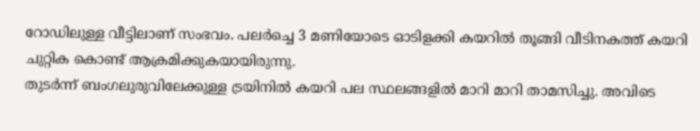റോഡിലുള്ള വീട്ടിലാണ് സംഭവം. പലർച്ചെ 3 മണിയോടെ ഓടിളക്കി കയറിൽ തൂങ്ങി വീടിനകത്ത് കയറി ചുറ്റിക കൊണ്ട് ആക്രമിക്കുകയായിരുന്നു.
തുടർന്ന് ബംഗലുരുവിലേക്കുള്ള ട്രയിനിൽ കയറി പല സ്ഥലങ്ങളിൽ മാറി മാറി താമസിച്ചു. അവിടെ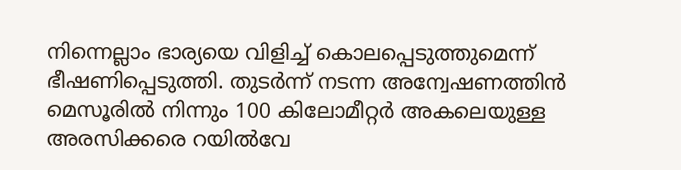നിന്നെല്ലാം ഭാര്യയെ വിളിച്ച് കൊലപ്പെടുത്തുമെന്ന് ഭീഷണിപ്പെടുത്തി. തുടർന്ന് നടന്ന അന്വേഷണത്തിൻ മെസൂരിൽ നിന്നും 100 കിലോമീറ്റർ അകലെയുള്ള അരസിക്കരെ റയിൽവേ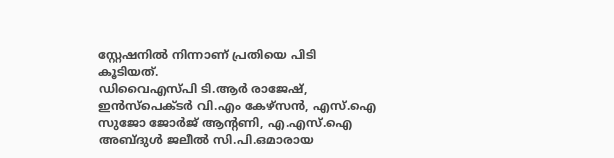സ്റ്റേഷനിൽ നിന്നാണ് പ്രതിയെ പിടി കൂടിയത്.
ഡിവൈഎസ്പി ടി.ആർ രാജേഷ്, ഇൻസ്പെക്ടർ വി.എം കേഴ്സൻ, എസ്.ഐ സുജോ ജോർജ് ആൻ്റണി, എ.എസ്.ഐ അബ്ദുൾ ജലീൽ സി.പി.ഒമാരായ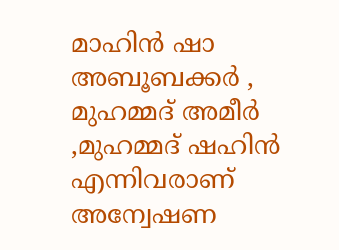മാഹിൻ ഷാ അബൂബക്കർ , മുഹമ്മദ് അമീർ ,മുഹമ്മദ് ഷഹിൻ എന്നിവരാണ് അന്വേഷണ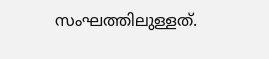സംഘത്തിലുള്ളത്.